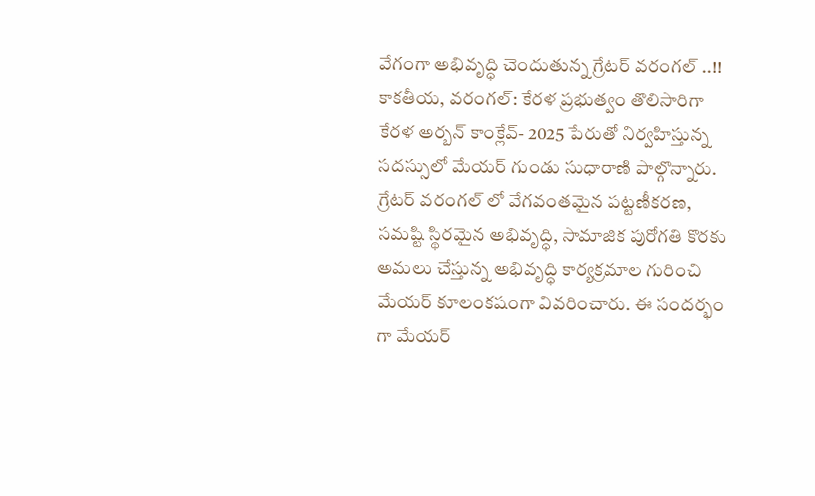వేగంగా అభివృద్ధి చెందుతున్న గ్రేటర్ వరంగల్ ..!!
కాకతీయ, వరంగల్: కేరళ ప్రభుత్వం తొలిసారిగా కేరళ అర్బన్ కాంక్లేవ్- 2025 పేరుతో నిర్వహిస్తున్న సదస్సులో మేయర్ గుండు సుధారాణి పాల్గొన్నారు. గ్రేటర్ వరంగల్ లో వేగవంతమైన పట్టణీకరణ, సమష్టి స్థిరమైన అభివృద్ధి, సామాజిక పురోగతి కొరకు అమలు చేస్తున్న అభివృద్ధి కార్యక్రమాల గురించి మేయర్ కూలంకషంగా వివరించారు. ఈ సందర్భం గా మేయర్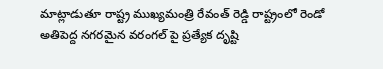మాట్లాడుతూ రాష్ట్ర ముఖ్యమంత్రి రేవంత్ రెడ్డి రాష్ట్రంలో రెండో అతిపెద్ద నగరమైన వరంగల్ పై ప్రత్యేక దృష్టి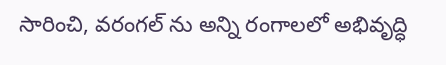సారించి, వరంగల్ ను అన్ని రంగాలలో అభివృద్ధి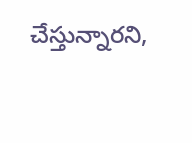చేస్తున్నారని,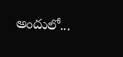అందులో...